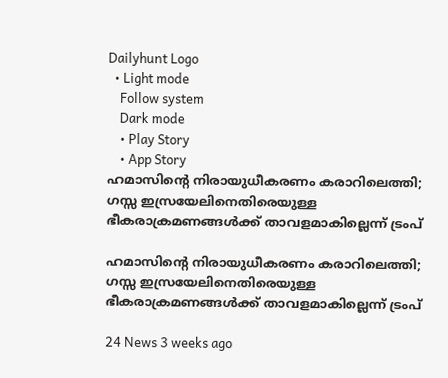Dailyhunt Logo
  • Light mode
    Follow system
    Dark mode
    • Play Story
    • App Story
ഹമാസിന്റെ നിരായുധീകരണം കരാറിലെത്തി; ഗസ്സ ഇസ്രയേലിനെതിരെയുള്ള ഭീകരാക്രമണങ്ങള്‍ക്ക് താവളമാകില്ലെന്ന് ട്രംപ്

ഹമാസിന്റെ നിരായുധീകരണം കരാറിലെത്തി; ഗസ്സ ഇസ്രയേലിനെതിരെയുള്ള ഭീകരാക്രമണങ്ങള്‍ക്ക് താവളമാകില്ലെന്ന് ട്രംപ്

24 News 3 weeks ago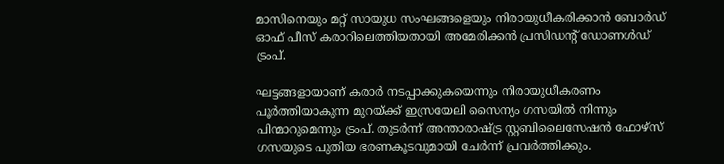മാസിനെയും മറ്റ് സായുധ സംഘങ്ങളെയും നിരായുധീകരിക്കാൻ ബോർഡ് ഓഫ് പീസ് കരാറിലെത്തിയതായി അമേരിക്കൻ പ്രസിഡന്റ് ഡോണള്‍ഡ് ട്രംപ്.

ഘട്ടങ്ങളായാണ് കരാർ നടപ്പാക്കുകയെന്നും നിരായുധീകരണം പൂർത്തിയാകുന്ന മുറയ്ക്ക് ഇസ്രയേലി സൈന്യം ഗസയില്‍ നിന്നും പിന്മാറുമെന്നും ട്രംപ്. തുടർന്ന് അന്താരാഷ്ട്ര സ്റ്റബിലൈസേഷൻ ഫോഴ്‌സ് ഗസയുടെ പുതിയ ഭരണകൂടവുമായി ചേർന്ന് പ്രവർത്തിക്കും.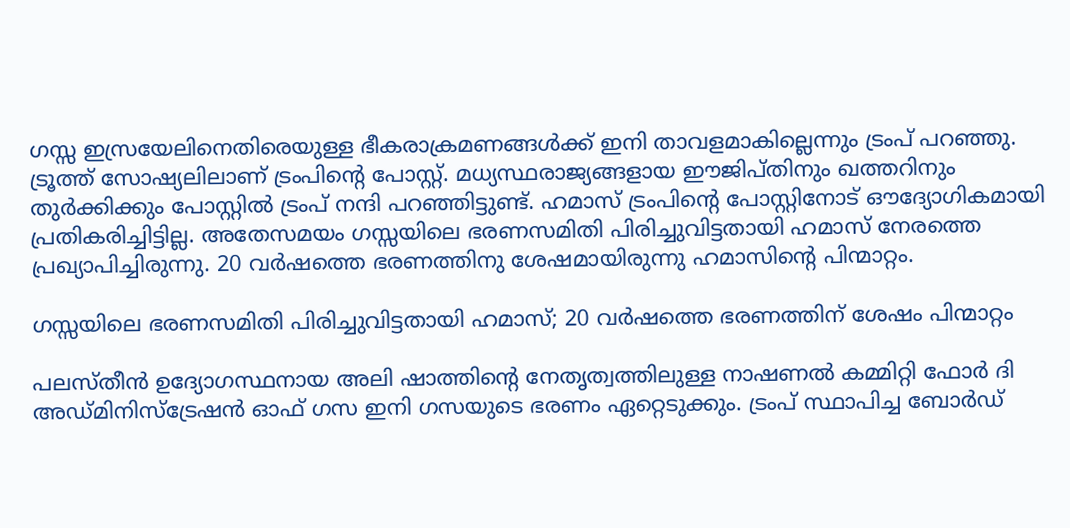ഗസ്സ ഇസ്രയേലിനെതിരെയുള്ള ഭീകരാക്രമണങ്ങള്‍ക്ക് ഇനി താവളമാകില്ലെന്നും ട്രംപ് പറഞ്ഞു. ട്രൂത്ത് സോഷ്യലിലാണ് ട്രംപിന്റെ പോസ്റ്റ്. മധ്യസ്ഥരാജ്യങ്ങളായ ഈജിപ്തിനും ഖത്തറിനും തുർക്കിക്കും പോസ്റ്റില്‍ ട്രംപ് നന്ദി പറഞ്ഞിട്ടുണ്ട്. ഹമാസ് ട്രംപിന്റെ പോസ്റ്റിനോട് ഔദ്യോഗികമായി പ്രതികരിച്ചിട്ടില്ല. അതേസമയം ഗസ്സയിലെ ഭരണസമിതി പിരിച്ചുവിട്ടതായി ഹമാസ് നേരത്തെ പ്രഖ്യാപിച്ചിരുന്നു. 20 വർഷത്തെ ഭരണത്തിനു ശേഷമായിരുന്നു ഹമാസിന്റെ പിന്മാറ്റം.

ഗസ്സയിലെ ഭരണസമിതി പിരിച്ചുവിട്ടതായി ഹമാസ്; 20 വർഷത്തെ ഭരണത്തിന് ശേഷം പിന്മാറ്റം

പലസ്തീൻ ഉദ്യോഗസ്ഥനായ അലി ഷാത്തിന്റെ നേതൃത്വത്തിലുള്ള നാഷണല്‍ കമ്മിറ്റി ഫോർ ദി അഡ്മിനിസ്ട്രേഷൻ ഓഫ് ഗസ ഇനി ഗസയുടെ ഭരണം ഏറ്റെടുക്കും. ട്രംപ് സ്ഥാപിച്ച ബോർഡ്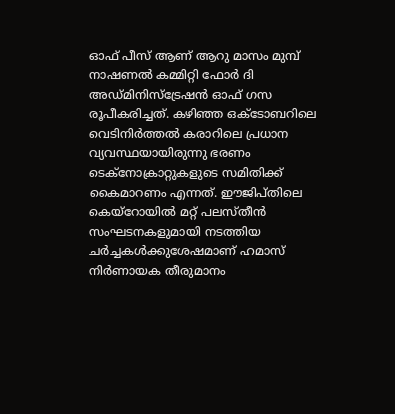ഓഫ് പീസ് ആണ് ആറു മാസം മുമ്പ് നാഷണല്‍ കമ്മിറ്റി ഫോർ ദി അഡ്മിനിസ്ട്രേഷൻ ഓഫ് ഗസ രൂപീകരിച്ചത്. കഴിഞ്ഞ ഒക്ടോബറിലെ വെടിനിർത്തല്‍ കരാറിലെ പ്രധാന വ്യവസ്ഥയായിരുന്നു ഭരണം ടെക്നോക്രാറ്റുകളുടെ സമിതിക്ക് കൈമാറണം എന്നത്. ഈജിപ്തിലെ കെയ്റോയില്‍ മറ്റ് പലസ്തീൻ സംഘടനകളുമായി നടത്തിയ ചർച്ചകള്‍ക്കുശേഷമാണ് ഹമാസ് നിർണായക തീരുമാനം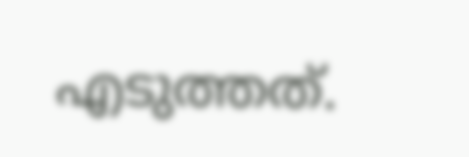എടുത്തത്.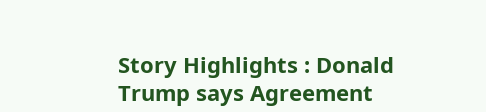Story Highlights : Donald Trump says Agreement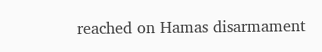reached on Hamas disarmament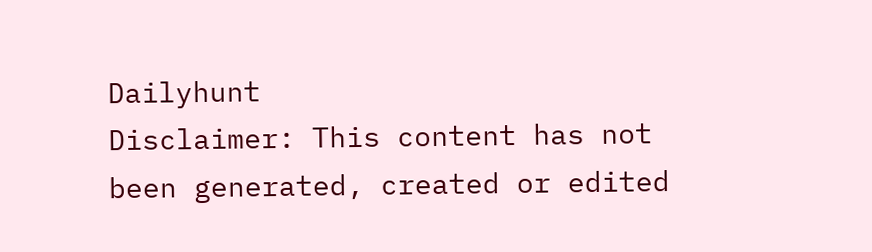Dailyhunt
Disclaimer: This content has not been generated, created or edited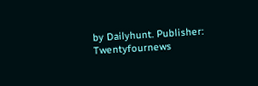by Dailyhunt. Publisher: Twentyfournews